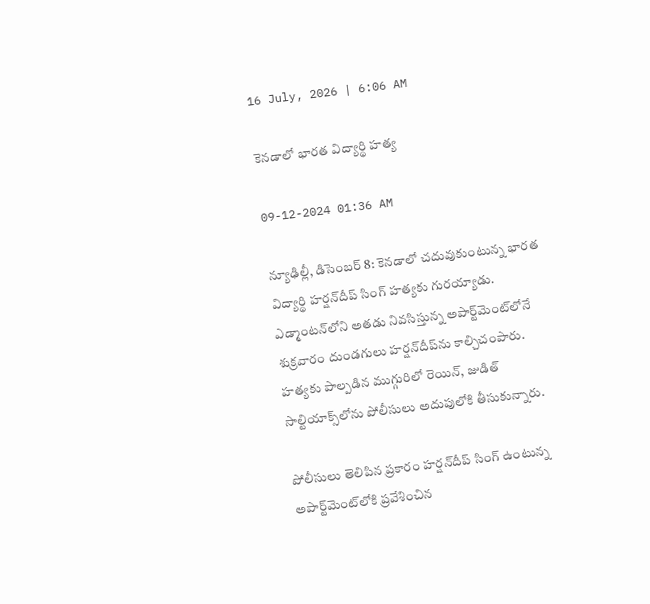16 July, 2026 | 6:06 AM

కెనడాలో భారత విద్యార్థి హత్య

09-12-2024 01:36 AM

న్యూఢిల్లీ, డిసెంబర్ 8: కెనడాలో చదువుకుంటున్న భారత విద్యార్థి హర్షన్‌దీప్ సింగ్ హత్యకు గురయ్యాడు. ఎడ్మాంటన్‌లోని అతడు నివసిస్తున్న అపార్ట్‌మెంట్‌లోనే శుక్రవారం దుండగులు హర్షన్‌దీప్‌ను కాల్చిచంపారు. హత్యకు పాల్పడిన ముగ్గురిలో రెయిన్, జుడిత్ సాల్టియాక్స్‌లోను పోలీసులు అదుపులోకి తీసుకున్నారు.

పోలీసులు తెలిపిన ప్రకారం హర్షన్‌దీప్ సింగ్ ఉంటున్న అపార్ట్‌మెంట్‌లోకి ప్రవేశించిన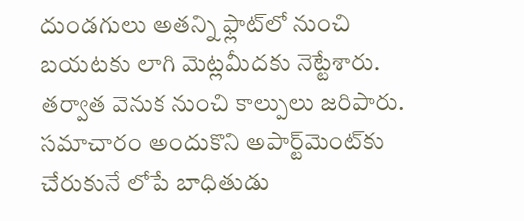దుండగులు అతన్ని ఫ్లాట్‌లో నుంచి బయటకు లాగి మెట్లమీదకు నెట్టేశారు. తర్వాత వెనుక నుంచి కాల్పులు జరిపారు. సమాచారం అందుకొని అపార్ట్‌మెంట్‌కు చేరుకునే లోపే బాధితుడు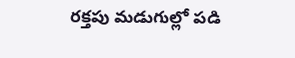రక్తపు మడుగుల్లో పడి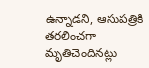ఉన్నాడని, ఆసుపత్రికి తరలించగా మృతిచెందినట్లు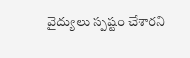వైద్యులు స్పష్టం చేశారని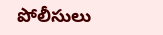పోలీసులు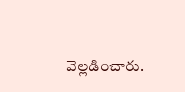వెల్లడించారు.